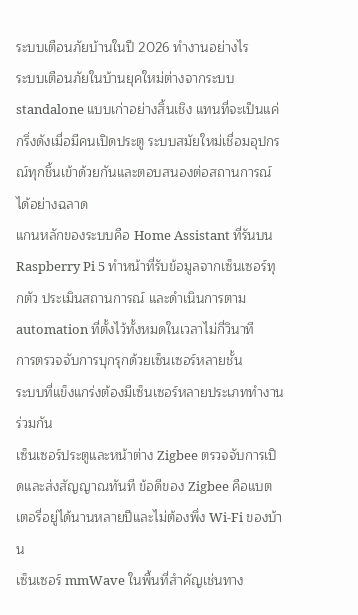ระบบเตือนภัยบ้านในปี 2026 ทำงานอย่างไร
ระบบเตือนภัยในบ้านยุคใหม่ต่างจากระบบ standalone แบบเก่าอย่างสิ้นเชิง แทนที่จะเป็นแค่กริ่งดังเมื่อมีคนเปิดประตู ระบบสมัยใหม่เชื่อมอุปกรณ์ทุกชิ้นเข้าด้วยกันและตอบสนองต่อสถานการณ์ได้อย่างฉลาด
แกนหลักของระบบคือ Home Assistant ที่รันบน Raspberry Pi 5 ทำหน้าที่รับข้อมูลจากเซ็นเซอร์ทุกตัว ประเมินสถานการณ์ และดำเนินการตาม automation ที่ตั้งไว้ทั้งหมดในเวลาไม่กี่วินาที
การตรวจจับการบุกรุกด้วยเซ็นเซอร์หลายชั้น
ระบบที่แข็งแกร่งต้องมีเซ็นเซอร์หลายประเภททำงานร่วมกัน
เซ็นเซอร์ประตูและหน้าต่าง Zigbee ตรวจจับการเปิดและส่งสัญญาณทันที ข้อดีของ Zigbee คือแบตเตอรี่อยู่ได้นานหลายปีและไม่ต้องพึ่ง Wi-Fi ของบ้าน
เซ็นเซอร์ mmWave ในพื้นที่สำคัญเช่นทาง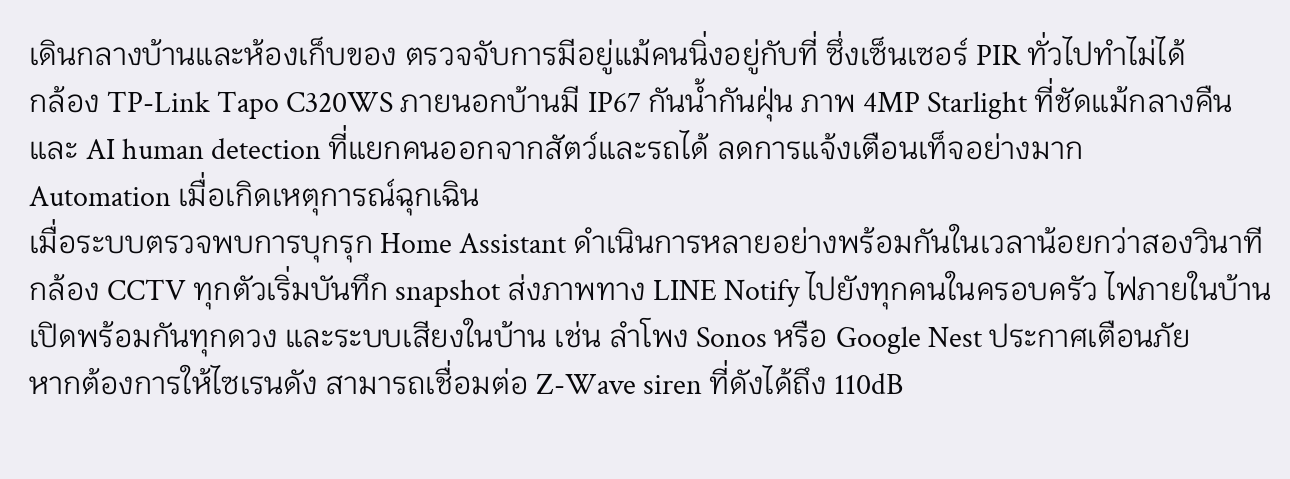เดินกลางบ้านและห้องเก็บของ ตรวจจับการมีอยู่แม้คนนิ่งอยู่กับที่ ซึ่งเซ็นเซอร์ PIR ทั่วไปทำไม่ได้
กล้อง TP-Link Tapo C320WS ภายนอกบ้านมี IP67 กันน้ำกันฝุ่น ภาพ 4MP Starlight ที่ชัดแม้กลางคืน และ AI human detection ที่แยกคนออกจากสัตว์และรถได้ ลดการแจ้งเตือนเท็จอย่างมาก
Automation เมื่อเกิดเหตุการณ์ฉุกเฉิน
เมื่อระบบตรวจพบการบุกรุก Home Assistant ดำเนินการหลายอย่างพร้อมกันในเวลาน้อยกว่าสองวินาที
กล้อง CCTV ทุกตัวเริ่มบันทึก snapshot ส่งภาพทาง LINE Notify ไปยังทุกคนในครอบครัว ไฟภายในบ้านเปิดพร้อมกันทุกดวง และระบบเสียงในบ้าน เช่น ลำโพง Sonos หรือ Google Nest ประกาศเตือนภัย
หากต้องการให้ไซเรนดัง สามารถเชื่อมต่อ Z-Wave siren ที่ดังได้ถึง 110dB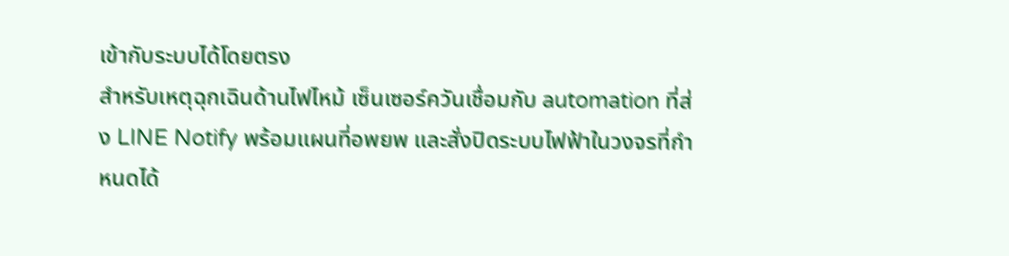เข้ากับระบบได้โดยตรง
สำหรับเหตุฉุกเฉินด้านไฟไหม้ เซ็นเซอร์ควันเชื่อมกับ automation ที่ส่ง LINE Notify พร้อมแผนที่อพยพ และสั่งปิดระบบไฟฟ้าในวงจรที่กำหนดได้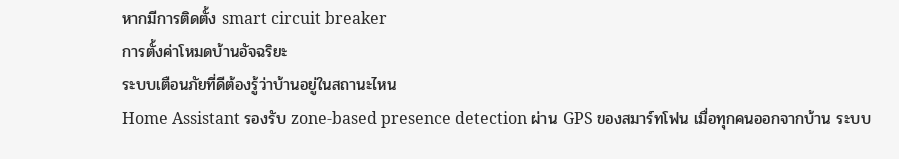หากมีการติดตั้ง smart circuit breaker
การตั้งค่าโหมดบ้านอัจฉริยะ
ระบบเตือนภัยที่ดีต้องรู้ว่าบ้านอยู่ในสถานะไหน
Home Assistant รองรับ zone-based presence detection ผ่าน GPS ของสมาร์ทโฟน เมื่อทุกคนออกจากบ้าน ระบบ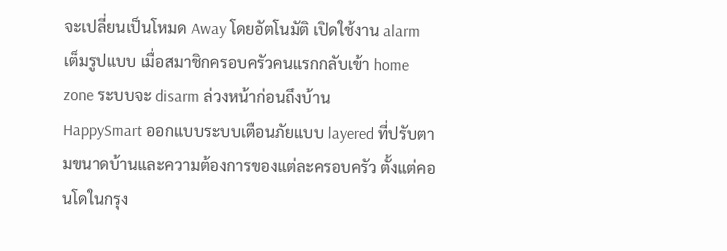จะเปลี่ยนเป็นโหมด Away โดยอัตโนมัติ เปิดใช้งาน alarm เต็มรูปแบบ เมื่อสมาชิกครอบครัวคนแรกกลับเข้า home zone ระบบจะ disarm ล่วงหน้าก่อนถึงบ้าน
HappySmart ออกแบบระบบเตือนภัยแบบ layered ที่ปรับตามขนาดบ้านและความต้องการของแต่ละครอบครัว ตั้งแต่คอนโดในกรุง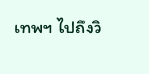เทพฯ ไปถึงวิ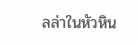ลล่าในหัวหิน